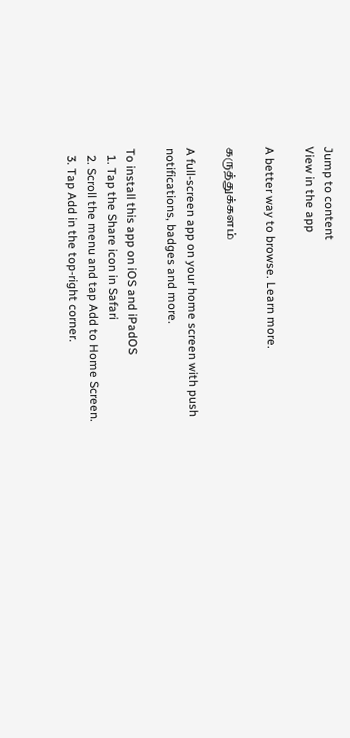Jump to content
View in the app

A better way to browse. Learn more.

கருத்துக்களம்

A full-screen app on your home screen with push notifications, badges and more.

To install this app on iOS and iPadOS
  1. Tap the Share icon in Safari
  2. Scroll the menu and tap Add to Home Screen.
  3. Tap Add in the top-right corner.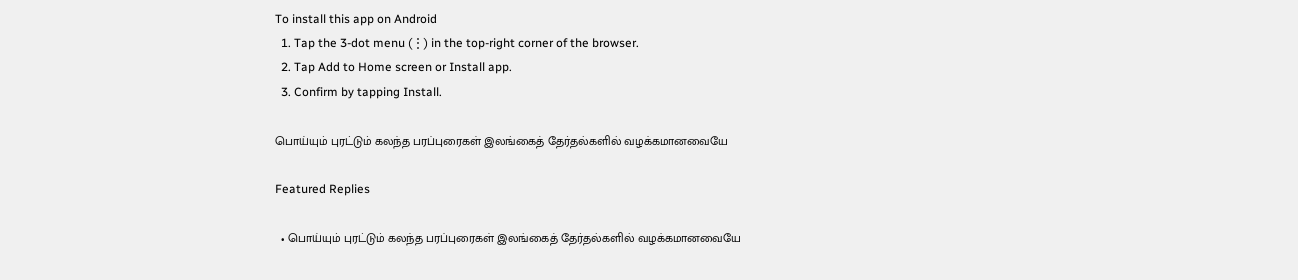To install this app on Android
  1. Tap the 3-dot menu (⋮) in the top-right corner of the browser.
  2. Tap Add to Home screen or Install app.
  3. Confirm by tapping Install.

பொய்யும் புரட்டும் கலந்த பரப்புரைகள் இலங்கைத் தேர்தல்களில் வழக்கமானவையே

Featured Replies

  • பொய்யும் புரட்டும் கலந்த பரப்புரைகள் இலங்கைத் தேர்தல்களில் வழக்கமானவையே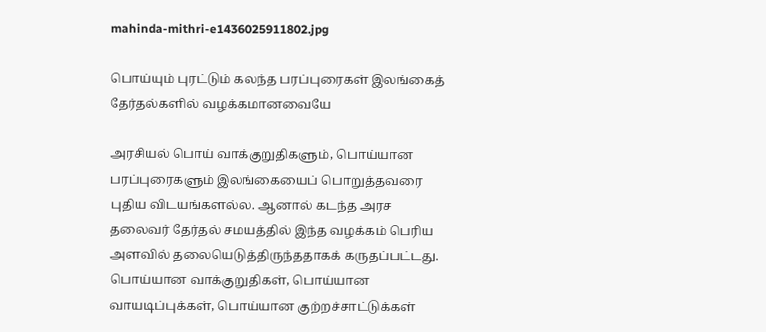mahinda-mithri-e1436025911802.jpg

பொய்யும் புரட்டும் கலந்த பரப்புரைகள் இலங்கைத் தேர்தல்களில் வழக்கமானவையே

அரசியல் பொய் வாக்குறுதிகளும், பொய்யான பரப்புரைகளும் இலங்கையைப் பொறுத்தவரை புதிய விடயங்களல்ல. ஆனால் கடந்த அரச தலைவர் தேர்தல் சமயத்தில் இந்த வழக்கம் பெரிய அளவில் தலையெடுத்திருந்ததாகக் கருதப்பட்டது. பொய்யான வாக்குறுதிகள், பொய்யான வாயடிப்புக்கள், பொய்யான குற்றச்சாட்டுக்கள்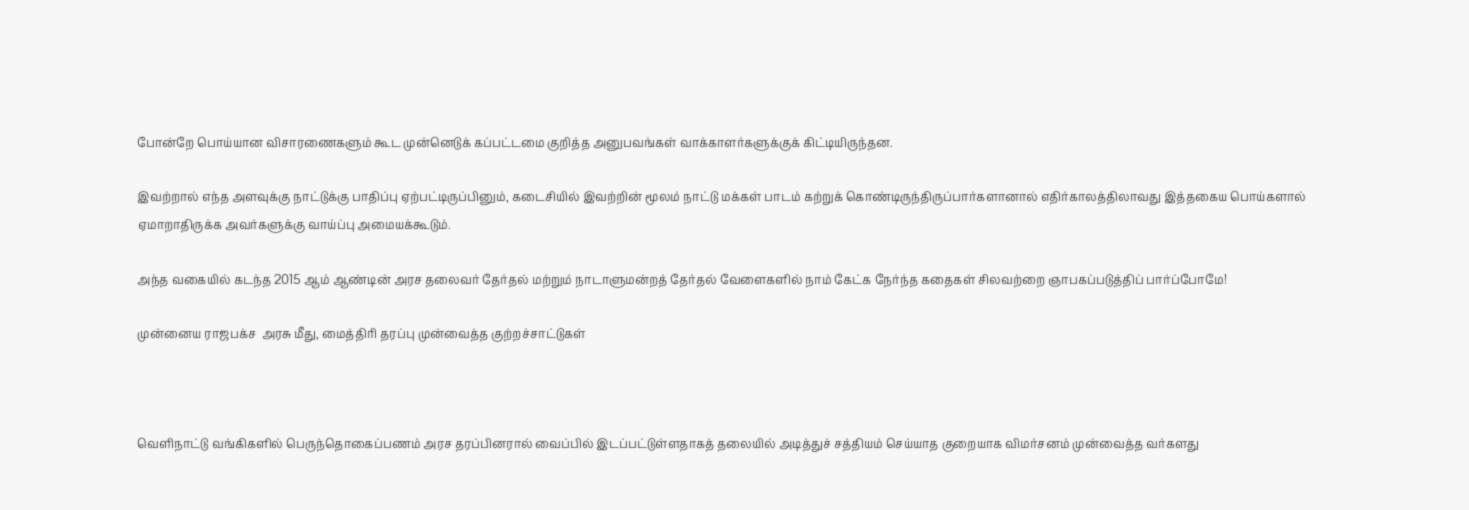போன்றே பொய்யான விசாரணைகளும் கூட முன்னெடுக் கப்பட்டமை குறித்த அனுபவங்கள் வாக்காளர்களுக்குக் கிட்டியிருந்தன.

இவற்றால் எந்த அளவுக்கு நாட்டுக்கு பாதிப்பு ஏற்பட்டிருப்பினும், கடைசியில் இவற்றின் மூலம் நாட்டு மக்கள் பாடம் கற்றுக் கொண்டிருந்திருப்பார்களானால் எதிர்காலத்திலாவது இத்தகைய பொய்களால் ஏமாறாதிருக்க அவர்களுக்கு வாய்ப்பு அமையக்கூடும்.

அந்த வகையில் கடந்த 2015 ஆம் ஆண்டின் அரச தலைவர் தேர்தல் மற்றும் நாடாளுமன்றத் தேர்தல் வேளைகளில் நாம் கேட்க நேர்ந்த கதைகள் சிலவற்றை ஞாபகப்படுத்திப் பார்ப்போமே!

முன்னைய ராஜபக்ச  அரசு மீது, மைத்திரி தரப்பு முன்வைத்த குற்றச்சாட்டுகள்



வெளிநாட்டு வங்கிகளில் பெருந்தொகைப்பணம் அரச தரப்பினரால் வைப்பில் இடப்பட்டுள்ளதாகத் தலையில் அடித்துச் சத்தியம் செய்யாத குறையாக விமர்சனம் முன்வைத்த வர்களது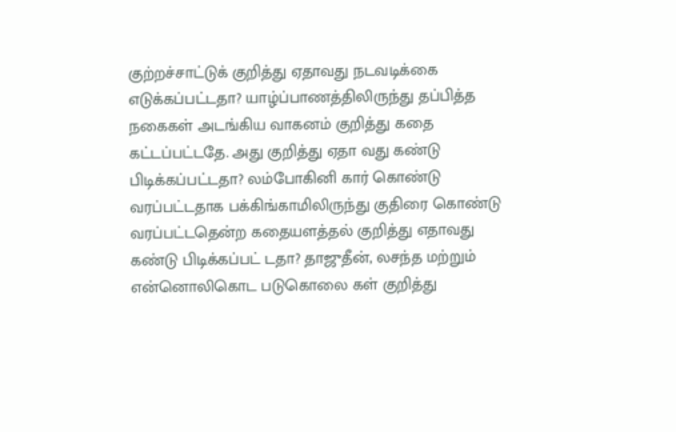குற்றச்சாட்டுக் குறித்து ஏதாவது நடவடிக்கை எடுக்கப்பட்டதா? யாழ்ப்பாணத்திலிருந்து தப்பித்த நகைகள் அடங்கிய வாகனம் குறித்து கதை கட்டப்பட்டதே. அது குறித்து ஏதா வது கண்டு பிடிக்கப்பட்டதா? லம்போகினி கார் கொண்டு வரப்பட்டதாக பக்கிங்காமிலிருந்து குதிரை கொண்டு வரப்பட்டதென்ற கதையளத்தல் குறித்து எதாவது கண்டு பிடிக்கப்பட் டதா? தாஜுதீன், லசந்த மற்றும் என்னொலிகொட படுகொலை கள் குறித்து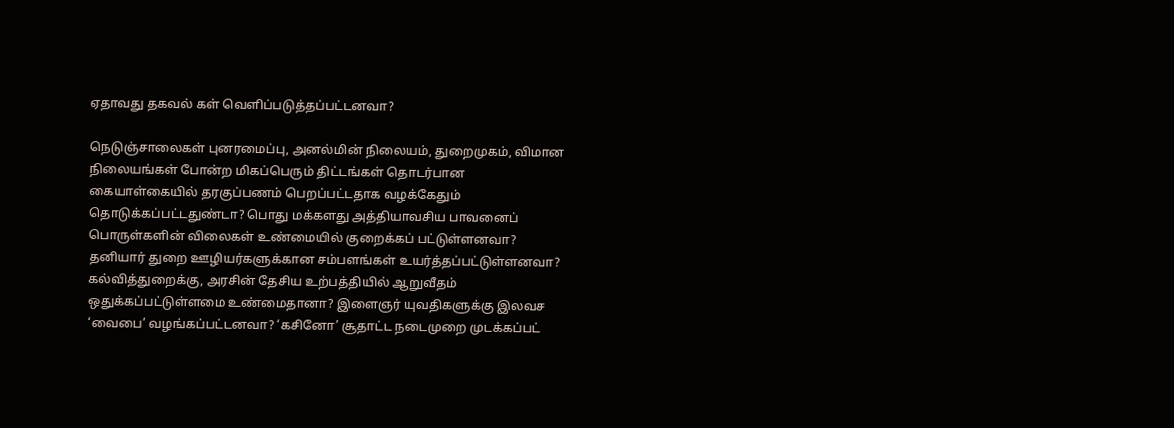ஏதாவது தகவல் கள் வௌிப்படுத்தப்பட்டனவா?

நெடுஞ்சாலைகள் புனரமைப்பு, அனல்மின் நிலையம், துறைமுகம், விமான நிலையங்கள் போன்ற மிகப்பெரும் திட்டங்கள் தொடர்பான கையாள்கையில் தரகுப்பணம் பெறப்பட்டதாக வழக்கேதும் தொடுக்கப்பட்டதுண்டா? பொது மக்களது அத்தியாவசிய பாவனைப் பொருள்களின் விலைகள் உண்மையில் குறைக்கப் பட்டுள்ளனவா? தனியார் துறை ஊழியர்களுக்கான சம்பளங்கள் உயர்த்தப்பட்டுள்ளனவா? கல்வித்துறைக்கு, அரசின் தேசிய உற்பத்தியில் ஆறுவீதம் ஒதுக்கப்பட்டுள்ளமை உண்மைதானா? இளைஞர் யுவதிகளுக்கு இலவச ‘வைபை’ வழங்கப்பட்டனவா? ‘கசினோ’ சூதாட்ட நடைமுறை முடக்கப்பட்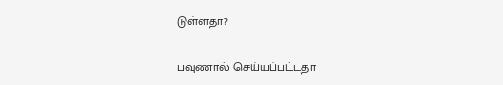டுள்ளதா?

பவுணால் செய்யப்பட்டதா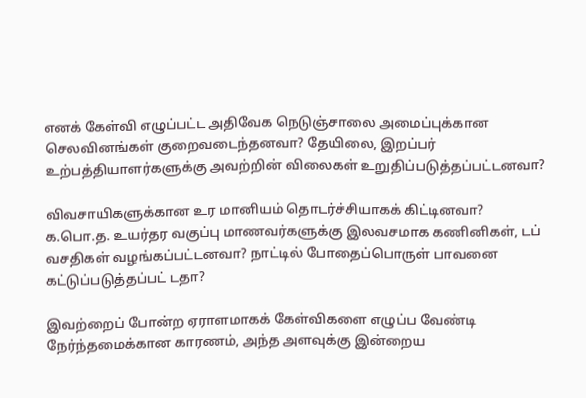எனக் கேள்வி எழுப்பட்ட அதிவேக நெடுஞ்சாலை அமைப்புக்கான செலவினங்கள் குறைவடைந்தனவா? தேயிலை, இறப்பர் உற்பத்தியாளர்களுக்கு அவற்றின் விலைகள் உறுதிப்படுத்தப்பட்டனவா?

விவசாயிகளுக்கான உர மானியம் தொடர்ச்சியாகக் கிட்டினவா?
க.பொ.த. உயர்தர வகுப்பு மாணவர்களுக்கு இலவசமாக கணினிகள், டப் வசதிகள் வழங்கப்பட்டனவா? நாட்டில் போதைப்பொருள் பாவனை கட்டுப்படுத்தப்பட் டதா?

இவற்றைப் போன்ற ஏராளமாகக் கேள்விகளை எழுப்ப வேண்டி நேர்ந்தமைக்கான காரணம், அந்த அளவுக்கு இன்றைய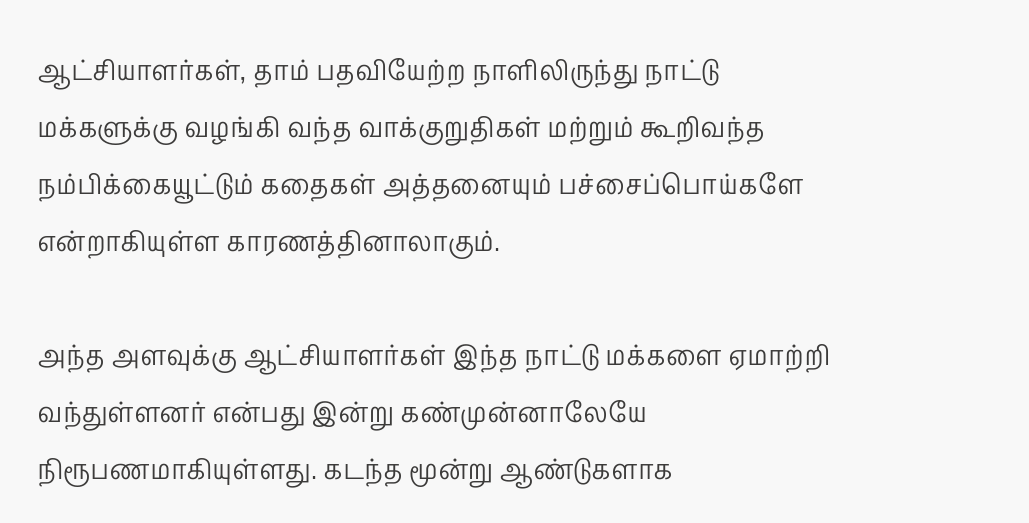ஆட்சியாளர்கள், தாம் பதவியேற்ற நாளிலிருந்து நாட்டு மக்களுக்கு வழங்கி வந்த வாக்குறுதிகள் மற்றும் கூறிவந்த நம்பிக்கையூட்டும் கதைகள் அத்தனையும் பச்சைப்பொய்களே என்றாகியுள்ள காரணத்தினாலாகும்.

அந்த அளவுக்கு ஆட்சியாளர்கள் இந்த நாட்டு மக்களை ஏமாற்றி வந்துள்ளனர் என்பது இன்று கண்முன்னாலேயே நிரூபணமாகியுள்ளது. கடந்த மூன்று ஆண்டுகளாக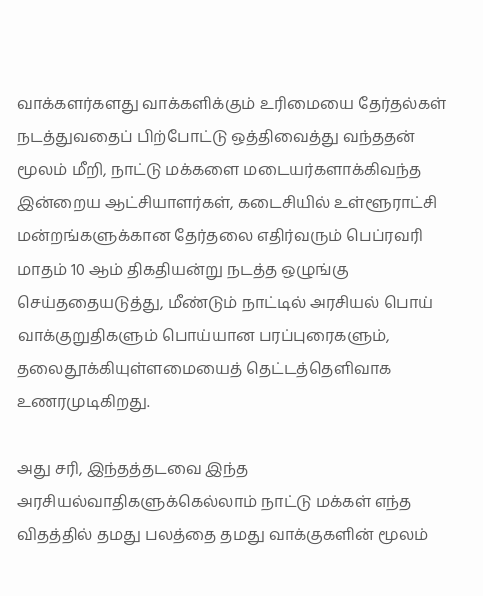வாக்களர்களது வாக்களிக்கும் உரிமையை தேர்தல்கள் நடத்துவதைப் பிற்போட்டு ஒத்திவைத்து வந்ததன் மூலம் மீறி, நாட்டு மக்களை மடையர்களாக்கிவந்த இன்றைய ஆட்சியாளர்கள், கடைசியில் உள்ளூராட்சி மன்றங்களுக்கான தேர்தலை எதிர்வரும் பெப்ரவரி மாதம் 10 ஆம் திகதியன்று நடத்த ஒழுங்கு செய்ததையடுத்து, மீண்டும் நாட்டில் அரசியல் பொய் வாக்குறுதிகளும் பொய்யான பரப்புரைகளும், தலைதூக்கியுள்ளமையைத் தெட்டத்தௌிவாக உணரமுடிகிறது.

அது சரி, இந்தத்தடவை இந்த அரசியல்வாதிகளுக்கெல்லாம் நாட்டு மக்கள் எந்த விதத்தில் தமது பலத்தை தமது வாக்குகளின் மூலம்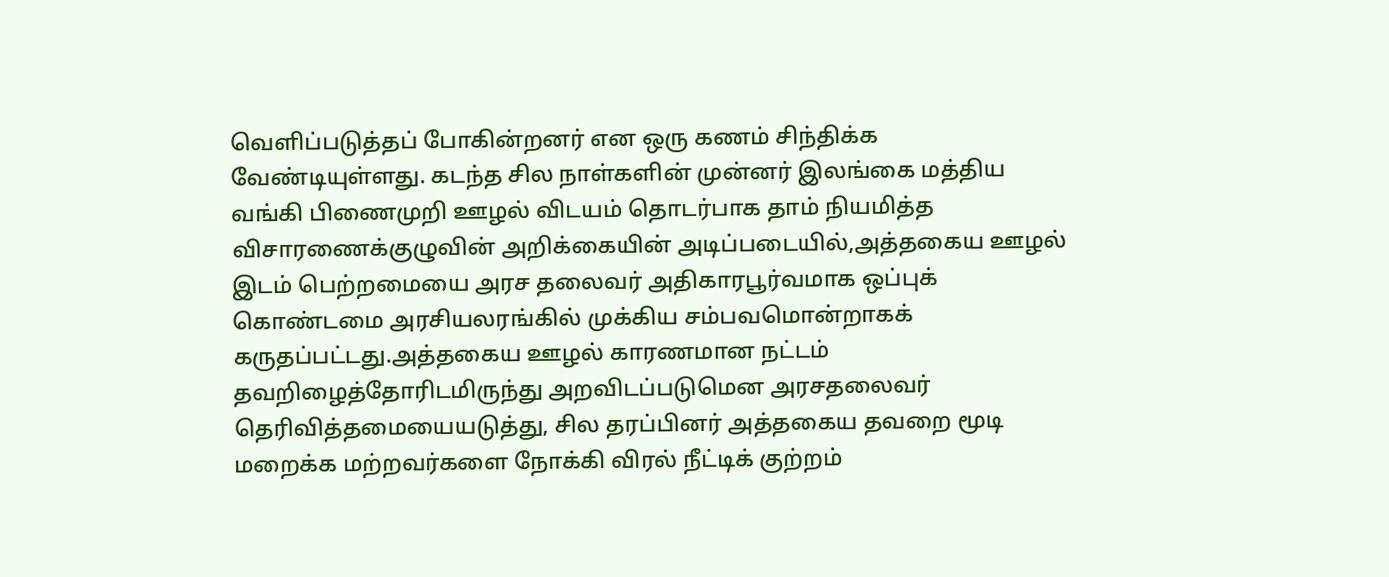வௌிப்படுத்தப் போகின்றனர் என ஒரு கணம் சிந்திக்க வேண்டியுள்ளது. கடந்த சில நாள்களின் முன்னர் இலங்கை மத்திய வங்கி பிணைமுறி ஊழல் விடயம் தொடர்பாக தாம் நியமித்த விசாரணைக்குழுவின் அறிக்கையின் அடிப்படையில்,அத்தகைய ஊழல் இடம் பெற்றமையை அரச தலைவர் அதிகாரபூர்வமாக ஒப்புக் கொண்டமை அரசியலரங்கில் முக்கிய சம்பவமொன்றாகக் கருதப்பட்டது.அத்தகைய ஊழல் காரணமான நட்டம் தவறிழைத்தோரிடமிருந்து அறவிடப்படுமென அரசதலைவர் தெரிவித்தமையையடுத்து, சில தரப்பினர் அத்தகைய தவறை மூடி மறைக்க மற்றவர்களை நோக்கி விரல் நீட்டிக் குற்றம்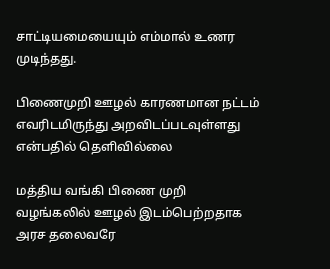சாட்டியமையையும் எம்மால் உணர முடிந்தது.

பிணைமுறி ஊழல் காரணமான நட்டம் எவரிடமிருந்து அறவிடப்படவுள்ளது  என்பதில் தெளிவில்லை

மத்திய வங்கி பிணை முறி வழங்கலில் ஊழல் இடம்பெற்றதாக அரச தலைவரே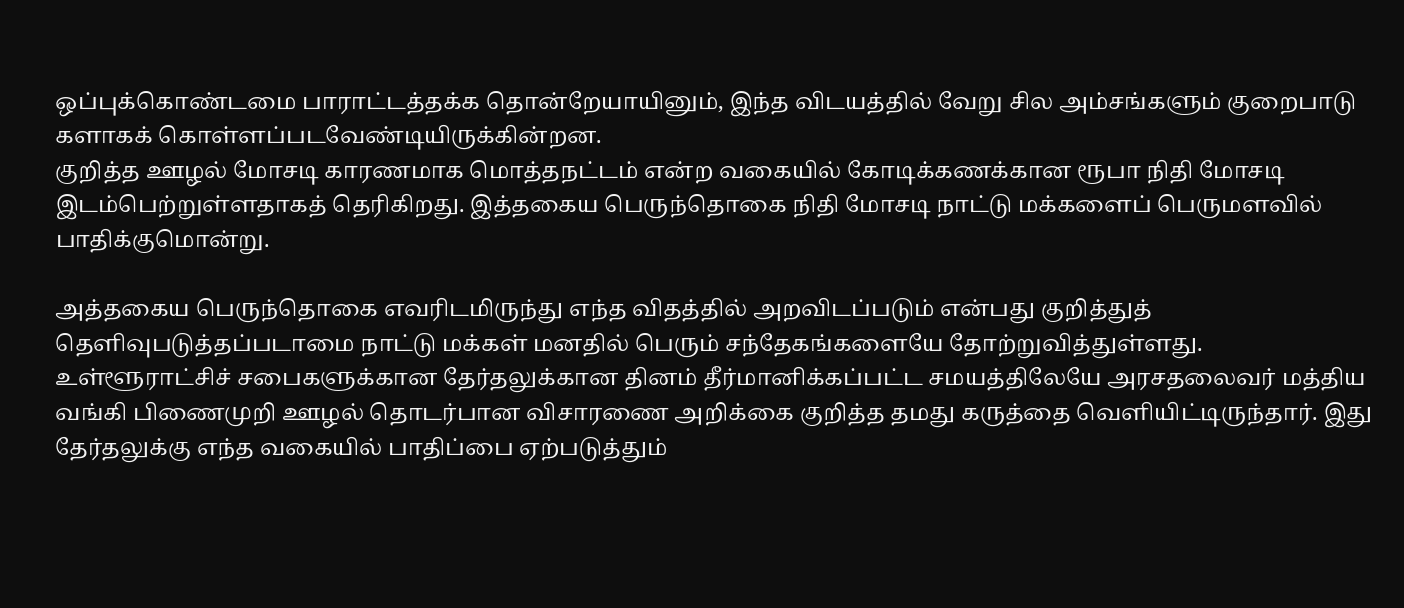ஒப்புக்கொண்டமை பாராட்டத்தக்க தொன்றேயாயினும், இந்த விடயத்தில் வேறு சில அம்சங்களும் குறைபாடு களாகக் கொள்ளப்படவேண்டியிருக்கின்றன.
குறித்த ஊழல் மோசடி காரணமாக மொத்தநட்டம் என்ற வகையில் கோடிக்கணக்கான ரூபா நிதி மோசடி இடம்பெற்றுள்ளதாகத் தெரிகிறது. இத்தகைய பெருந்தொகை நிதி மோசடி நாட்டு மக்களைப் பெருமளவில் பாதிக்குமொன்று.

அத்தகைய பெருந்தொகை எவரிடமிருந்து எந்த விதத்தில் அறவிடப்படும் என்பது குறித்துத் தௌிவுபடுத்தப்படாமை நாட்டு மக்கள் மனதில் பெரும் சந்தேகங்களையே தோற்றுவித்துள்ளது.
உள்ளூராட்சிச் சபைகளுக்கான தேர்தலுக்கான தினம் தீர்மானிக்கப்பட்ட சமயத்திலேயே அரசதலைவர் மத்திய வங்கி பிணைமுறி ஊழல் தொடர்பான விசாரணை அறிக்கை குறித்த தமது கருத்தை வௌியிட்டிருந்தார். இது தேர்தலுக்கு எந்த வகையில் பாதிப்பை ஏற்படுத்தும்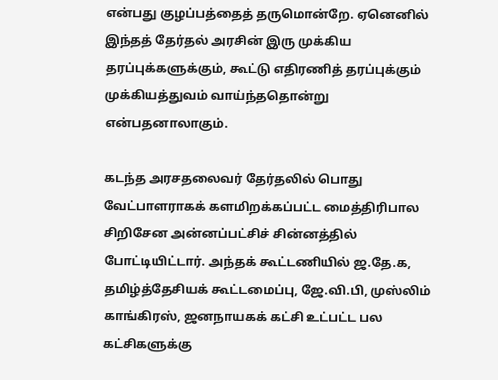என்பது குழப்பத்தைத் தருமொன்றே. ஏனெனில் இந்தத் தேர்தல் அரசின் இரு முக்கிய தரப்புக்களுக்கும், கூட்டு எதிரணித் தரப்புக்கும் முக்கியத்துவம் வாய்ந்ததொன்று என்பதனாலாகும்.

கடந்த அரசதலைவர் தேர்தலில் பொது வேட்பாளராகக் களமிறக்கப்பட்ட மைத்திரிபால சிறிசேன அன்னப்பட்சிச் சின்னத்தில் போட்டியிட்டார். அந்தக் கூட்டணியில் ஜ.தே.க, தமிழ்த்தேசியக் கூட்டமைப்பு, ஜே.வி.பி, முஸ்லிம் காங்கிரஸ், ஜனநாயகக் கட்சி உட்பட்ட பல கட்சிகளுக்கு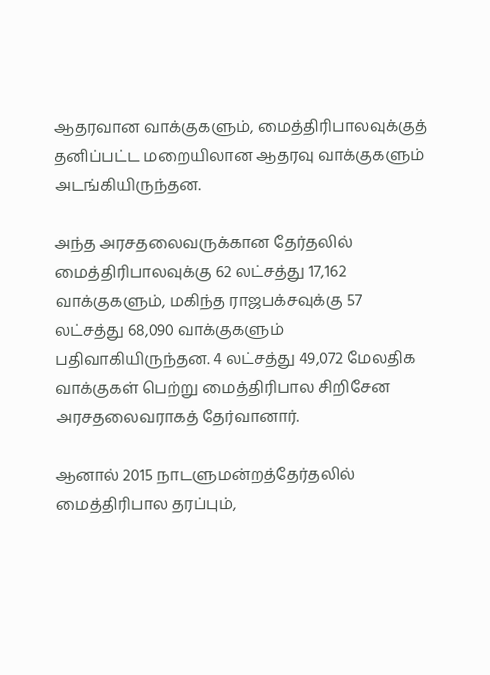ஆதரவான வாக்குகளும், மைத்திரிபாலவுக்குத் தனிப்பட்ட மறையிலான ஆதரவு வாக்குகளும் அடங்கியிருந்தன.

அந்த அரசதலைவருக்கான தேர்தலில் மைத்திரிபாலவுக்கு 62 லட்சத்து 17,162 வாக்குகளும், மகிந்த ராஜபக்சவுக்கு 57 லட்சத்து 68,090 வாக்குகளும் பதிவாகியிருந்தன. 4 லட்சத்து 49,072 மேலதிக வாக்குகள் பெற்று மைத்திரிபால சிறிசேன அரசதலைவராகத் தேர்வானார்.

ஆனால் 2015 நாடளுமன்றத்தேர்தலில் மைத்திரிபால தரப்பும்,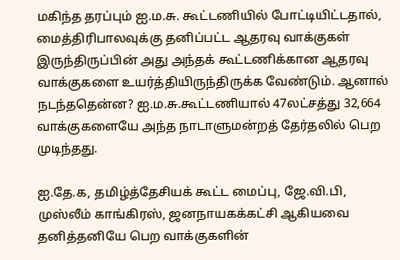மகிந்த தரப்பும் ஐ.ம.சு. கூட்டணியில் போட்டியிட்டதால், மைத்திரிபாலவுக்கு தனிப்பட்ட ஆதரவு வாக்குகள் இருந்திருப்பின் அது அந்தக் கூட்டணிக்கான ஆதரவு வாக்குகளை உயர்த்தியிருந்திருக்க வேண்டும். ஆனால் நடந்ததென்ன? ஐ.ம.சு.கூட்டணியால் 47லட்சத்து 32,664 வாக்குகளையே அந்த நாடாளுமன்றத் தேர்தலில் பெற முடிந்தது.

ஐ.தே.க, தமிழ்த்தேசியக் கூட்ட மைப்பு, ஜே.வி.பி, முஸ்லீம் காங்கிரஸ், ஜனநாயகக்கட்சி ஆகியவை தனித்தனியே பெற வாக்குகளின்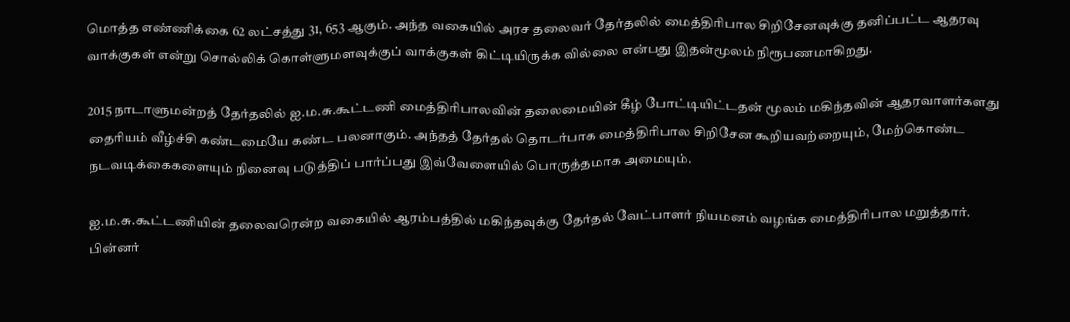மொத்த எண்ணிக்கை 62 லட்சத்து 31, 653 ஆகும். அந்த வகையில் அரச தலைவர் தேர்தலில் மைத்திரிபால சிறிசேனவுக்கு தனிப்பட்ட ஆதரவு வாக்குகள் என்று சொல்லிக் கொள்ளுமளவுக்குப் வாக்குகள் கிட்டியிருக்க வில்லை என்பது இதன்மூலம் நிரூபணமாகிறது.

2015 நாடாளுமன்றத் தேர்தலில் ஐ.ம.சு.கூட்டணி மைத்திரிபாலவின் தலைமையின் கீழ் போட்டியிட்டதன் மூலம் மகிந்தவின் ஆதரவாளர்களது தைரியம் வீழ்ச்சி கண்டமையே கண்ட பலனாகும். அந்தத் தேர்தல் தொடர்பாக மைத்திரிபால சிறிசேன கூறியவற்றையும், மேற்கொண்ட நடவடிக்கைகளையும் நினைவு படுத்திப் பார்ப்பது இவ்வேளையில் பொருத்தமாக அமையும்.

ஐ.ம.சு.கூட்டணியின் தலைவரென்ற வகையில் ஆரம்பத்தில் மகிந்தவுக்கு தேர்தல் வேட்பாளர் நியமனம் வழங்க மைத்திரிபால மறுத்தார். பின்னர்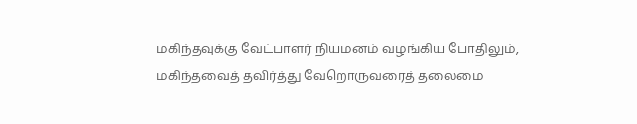மகிந்தவுக்கு வேட்பாளர் நியமனம் வழங்கிய போதிலும், மகிந்தவைத் தவிர்த்து வேறொருவரைத் தலைமை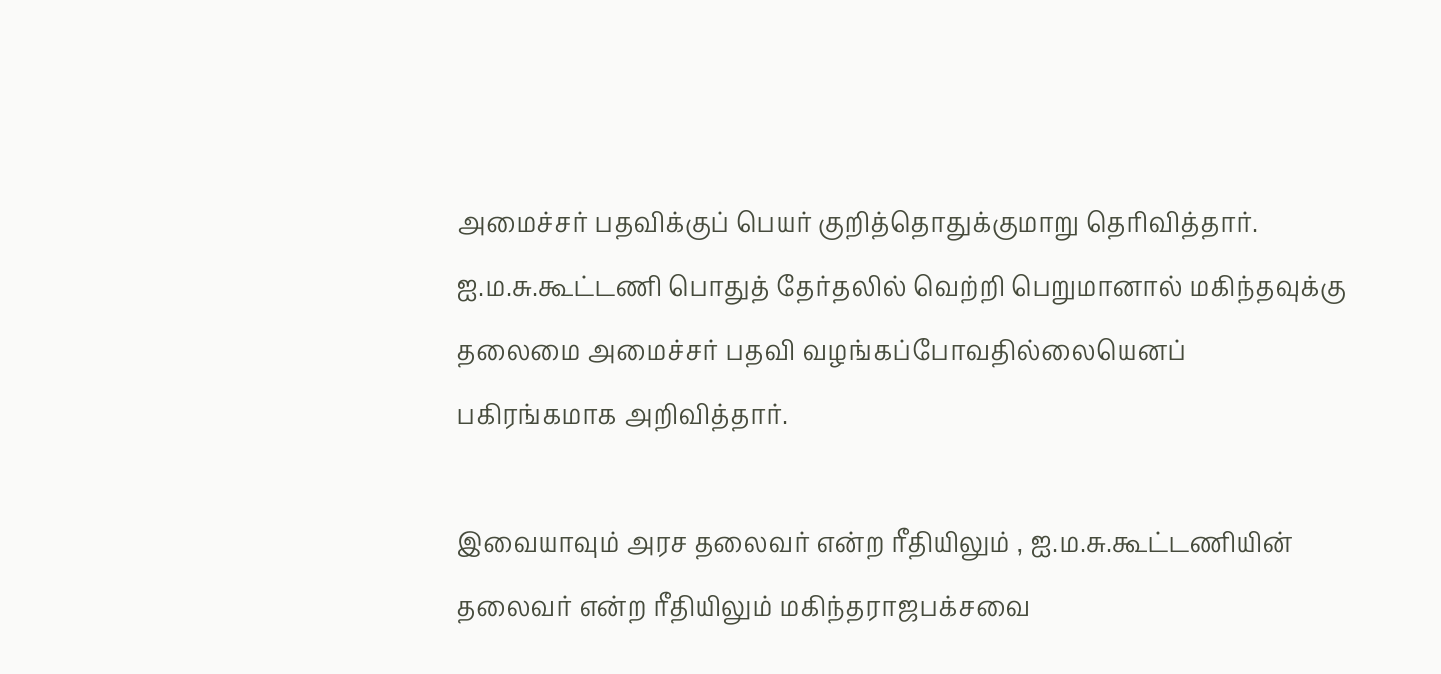அமைச்சர் பதவிக்குப் பெயர் குறித்தொதுக்குமாறு தெரிவித்தார். ஐ.ம.சு.கூட்டணி பொதுத் தேர்தலில் வெற்றி பெறுமானால் மகிந்தவுக்கு தலைமை அமைச்சர் பதவி வழங்கப்போவதில்லையெனப் பகிரங்கமாக அறிவித்தார்.

இவையாவும் அரச தலைவர் என்ற ரீதியிலும் , ஐ.ம.சு.கூட்டணியின் தலைவர் என்ற ரீதியிலும் மகிந்தராஜபக்சவை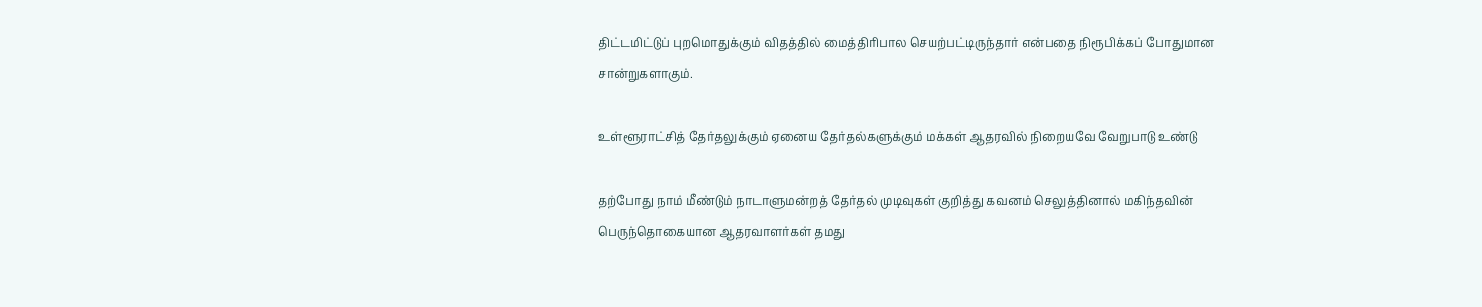திட்டமிட்டுப் புறமொதுக்கும் விதத்தில் மைத்திரிபால செயற்பட்டிருந்தார் என்பதை நிரூபிக்கப் போதுமான சான்றுகளாகும்.

உள்ளூராட்சித் தேர்தலுக்கும் ஏனைய தேர்தல்களுக்கும் மக்கள் ஆதரவில் நிறையவே வேறுபாடு உண்டு

தற்போது நாம் மீண்டும் நாடாளுமன்றத் தேர்தல் முடிவுகள் குறித்து கவனம் செலுத்தினால் மகிந்தவின் பெருந்தொகையான ஆதரவாளர்கள் தமது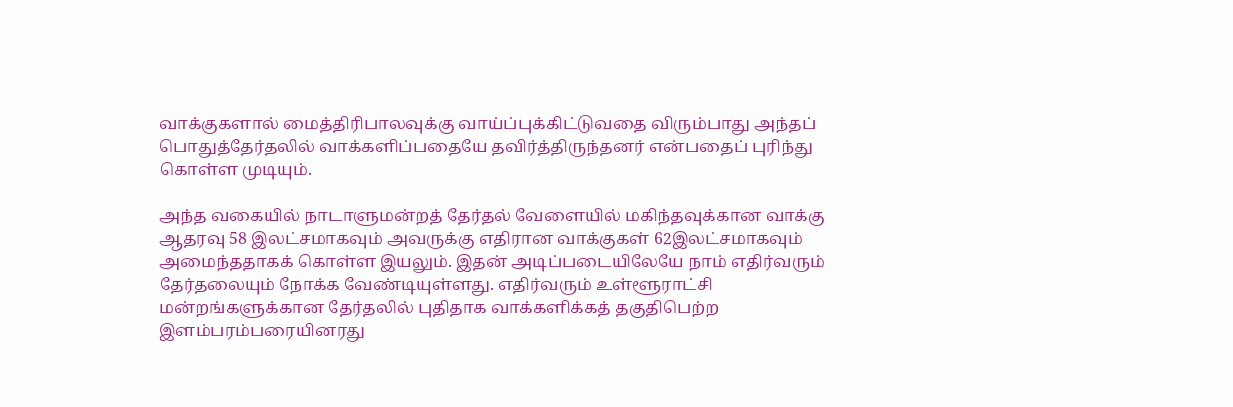வாக்குகளால் மைத்திரிபாலவுக்கு வாய்ப்புக்கிட்டுவதை விரும்பாது அந்தப் பொதுத்தேர்தலில் வாக்களிப்பதையே தவிர்த்திருந்தனர் என்பதைப் புரிந்து கொள்ள முடியும்.

அந்த வகையில் நாடாளுமன்றத் தேர்தல் வேளையில் மகிந்தவுக்கான வாக்கு ஆதரவு 58 இலட்சமாகவும் அவருக்கு எதிரான வாக்குகள் 62இலட்சமாகவும் அமைந்ததாகக் கொள்ள இயலும். இதன் அடிப்படையிலேயே நாம் எதிர்வரும் தேர்தலையும் நோக்க வேண்டியுள்ளது. எதிர்வரும் உள்ளூராட்சி மன்றங்களுக்கான தேர்தலில் புதிதாக வாக்களிக்கத் தகுதிபெற்ற இளம்பரம்பரையினரது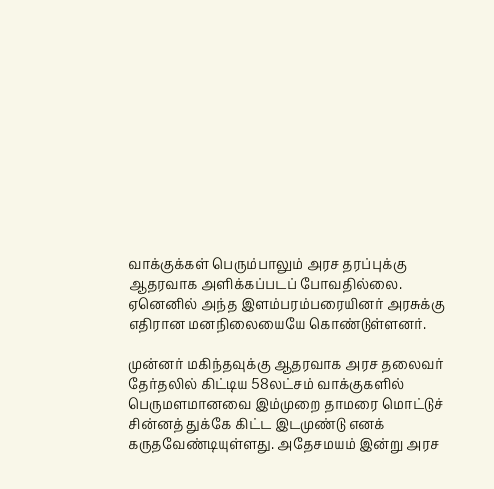வாக்குக்கள் பெரும்பாலும் அரச தரப்புக்கு ஆதரவாக அளிக்கப்படப் போவதில்லை. ஏனெனில் அந்த இளம்பரம்பரையினர் அரசுக்கு எதிரான மனநிலையையே கொண்டுள்ளனர்.

முன்னர் மகிந்தவுக்கு ஆதரவாக அரச தலைவர் தேர்தலில் கிட்டிய 58லட்சம் வாக்குகளில் பெருமளமானவை இம்முறை தாமரை மொட்டுச் சின்னத் துக்கே கிட்ட இடமுண்டு எனக் கருதவேண்டியுள்ளது. அதேசமயம் இன்று அரச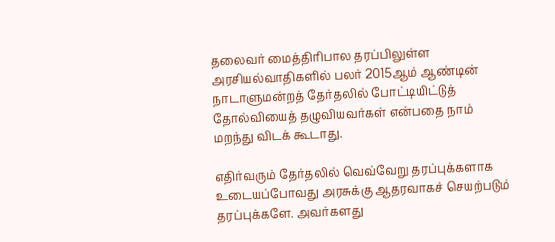தலைவர் மைத்திரிபால தரப்பிலுள்ள அரசியல்வாதிகளில் பலர் 2015ஆம் ஆண்டின் நாடாளுமன்றத் தேர்தலில் போட்டியிட்டுத் தோல்வியைத் தழுவியவர்கள் என்பதை நாம் மறந்து விடக் கூடாது.

எதிர்வரும் தேர்தலில் வெவ்வேறு தரப்புக்களாக உடையப்போவது அரசுக்கு ஆதரவாகச் செயற்படும் தரப்புக்களே. அவர்களது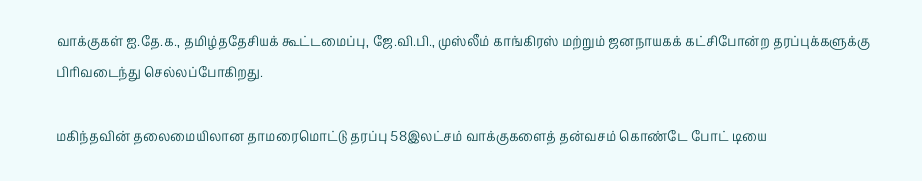வாக்குகள் ஐ.தே.க., தமிழ்ததேசியக் கூட்டமைப்பு, ஜே.வி.பி., முஸ்லீம் காங்கிரஸ் மற்றும் ஜனநாயகக் கட்சிபோன்ற தரப்புக்களுக்கு பிரிவடைந்து செல்லப்போகிறது.

மகிந்தவின் தலைமையிலான தாமரைமொட்டு தரப்பு 58இலட்சம் வாக்குகளைத் தன்வசம் கொண்டே போட் டியை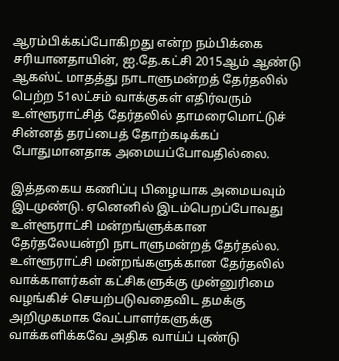ஆரம்பிக்கப்போகிறது என்ற நம்பிக்கை சரியானதாயின், ஐ.தே.கட்சி 2015ஆம் ஆண்டு ஆகஸ்ட் மாதத்து நாடாளுமன்றத் தேர்தலில் பெற்ற 51லட்சம் வாக்குகள் எதிர்வரும் உள்ளூராட்சித் தேர்தலில் தாமரைமொட்டுச் சின்னத் தரப்பைத் தோற்கடிக்கப் போதுமானதாக அமையப்போவதில்லை.

இத்தகைய கணிப்பு பிழையாக அமையவும் இடமுண்டு. ஏனெனில் இடம்பெறப்போவது உள்ளூராட்சி மன்றங்ளுக்கான தேர்தலேயன்றி நாடாளுமன்றத் தேர்தல்ல. உள்ளூராட்சி மன்றங்களுக்கான தேர்தலில் வாக்காளர்கள் கட்சிகளுக்கு முன்னுரிமை வழங்கிச் செயற்படுவதைவிட தமக்கு அறிமுகமாக வேட்பாளர்களுக்கு வாக்களிக்கவே அதிக வாய்ப் புண்டு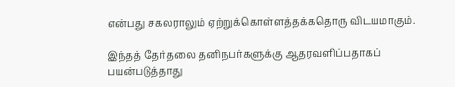என்பது சகலராலும் ஏற்றுக்கொள்ளத்தக்கதொரு விடயமாகும்.

இந்தத் தேர்தலை தனிநபர்களுக்கு ஆதரவளிப்பதாகப் பயன்படுத்தாது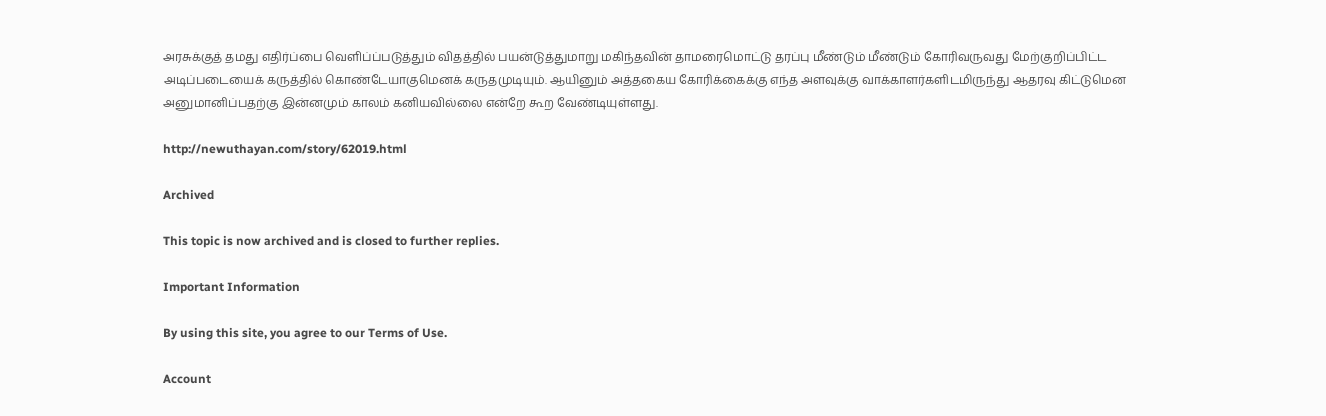அரசுக்குத் தமது எதிர்ப்பை வௌிப்ப்படுத்தும் விதத்தில் பயன்டுத்துமாறு மகிந்தவின் தாமரைமொட்டு தரப்பு மீண்டும் மீண்டும் கோரிவருவது மேற்குறிப்பிட்ட அடிப்படையைக் கருத்தில் கொண்டேயாகுமெனக் கருதமுடியும். ஆயினும் அத்தகைய கோரிக்கைக்கு எந்த அளவுக்கு வாக்காளர்களிடமிருந்து ஆதரவு கிட்டுமென அனுமானிப்பதற்கு இன்னமும் காலம் கனியவில்லை என்றே கூற வேண்டியுள்ளது.

http://newuthayan.com/story/62019.html

Archived

This topic is now archived and is closed to further replies.

Important Information

By using this site, you agree to our Terms of Use.

Account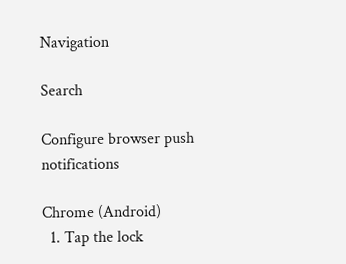Navigation

Search

Configure browser push notifications

Chrome (Android)
  1. Tap the lock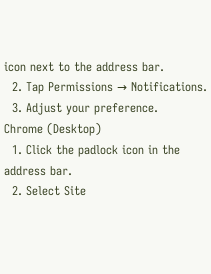icon next to the address bar.
  2. Tap Permissions → Notifications.
  3. Adjust your preference.
Chrome (Desktop)
  1. Click the padlock icon in the address bar.
  2. Select Site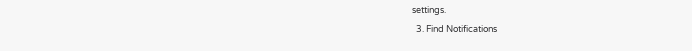settings.
  3. Find Notifications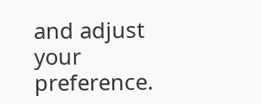and adjust your preference.